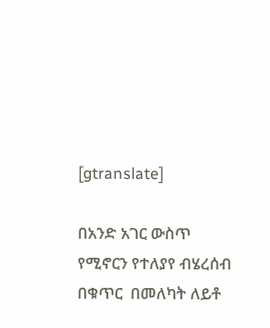[gtranslate]

በአንድ አገር ውስጥ የሚኖርን የተለያየ ብሄረሰብ በቁጥር  በመለካት ለይቶ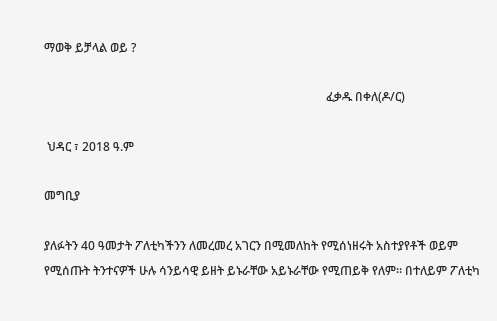ማወቅ ይቻላል ወይ ?

                                                                                              ፈቃዱ በቀለ(ዶ/ር)

 ህዳር ፣ 2018 ዓ.ም

መግቢያ

ያለፉትን 40 ዓመታት ፖለቲካችንን ለመረመረ አገርን በሚመለከት የሚሰነዘሩት አስተያየቶች ወይም የሚሰጡት ትንተናዎች ሁሉ ሳንይሳዊ ይዘት ይኑራቸው አይኑራቸው የሚጠይቅ የለም። በተለይም ፖለቲካ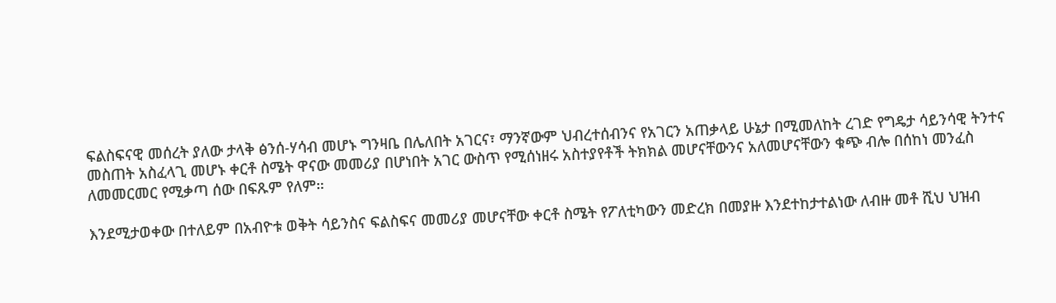ፍልስፍናዊ መሰረት ያለው ታላቅ ፅንሰ-ሃሳብ መሆኑ ግንዛቤ በሌለበት አገርና፣ ማንኛውም ህብረተሰብንና የአገርን አጠቃላይ ሁኔታ በሚመለከት ረገድ የግዴታ ሳይንሳዊ ትንተና መስጠት አስፈላጊ መሆኑ ቀርቶ ስሜት ዋናው መመሪያ በሆነበት አገር ውስጥ የሚሰነዘሩ አስተያየቶች ትክክል መሆናቸውንና አለመሆናቸውን ቁጭ ብሎ በሰከነ መንፈስ ለመመርመር የሚቃጣ ሰው በፍጹም የለም።

እንደሚታወቀው በተለይም በአብዮቱ ወቅት ሳይንስና ፍልስፍና መመሪያ መሆናቸው ቀርቶ ስሜት የፖለቲካውን መድረክ በመያዙ እንደተከታተልነው ለብዙ መቶ ሺህ ህዝብ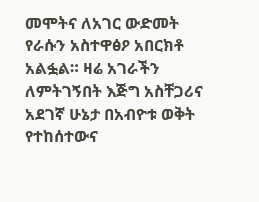መሞትና ለአገር ውድመት የራሱን አስተዋፅዖ አበርክቶ አልፏል። ዛሬ አገራችን ለምትገኝበት እጅግ አስቸጋሪና አደገኛ ሁኔታ በአብዮቱ ወቅት የተከሰተውና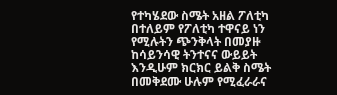የተካሄደው ስሜት አዘል ፖለቲካ በተለይም የፖለቲካ ተዋናይ ነን የሚሉትን ጭንቅላት በመያዙ ከሳይንሳዊ ትንተናና ውይይት እንዲሁም ክርክር ይልቅ ስሜት በመቅደሙ ሁሉም የሚፈራራና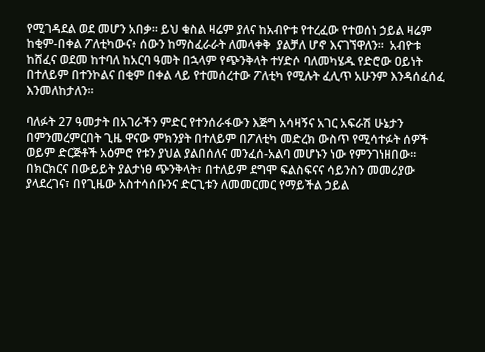የሚገዳደል ወደ መሆን አበቃ። ይህ ቁስል ዛሬም ያለና ከአብዮቱ የተረፈው የተወሰነ ኃይል ዛሬም ከቂም-በቀል ፖለቲካውና፥ ሰውን ከማስፈራራት ለመላቀቅ  ያልቻለ ሆኖ እናገኘዋለን።  አብዮቱ ከሸፈና ወደመ ከተባለ ከአርባ ዓመት በኋላም የጭንቅላት ተሃድሶ ባለመካሄዱ የድሮው ዐይነት በተለይም በተንኮልና በቂም በቀል ላይ የተመሰረተው ፖለቲካ የሚሉት ፈሊጥ አሁንም እንዳሰፈሰፈ እንመለከታለን።

ባለፉት 27 ዓመታት በአገራችን ምድር የተንሰራፋውን እጅግ አሳዛኝና አገር አፍራሽ ሁኔታን በምንመረምርበት ጊዜ ዋናው ምክንያት በተለይም በፖለቲካ መድረክ ውስጥ የሚሳተፉት ሰዎች ወይም ድርጅቶች አዕምሮ የቱን ያህል ያልበሰለና መንፈሰ-አልባ መሆኑን ነው የምንገነዘበው።  በክርክርና በውይይት ያልታነፀ ጭንቅላት፣ በተለይም ደግሞ ፍልስፍናና ሳይንስን መመሪያው ያላደረገና፣ በየጊዜው አስተሳሰቡንና ድርጊቱን ለመመርመር የማይችል ኃይል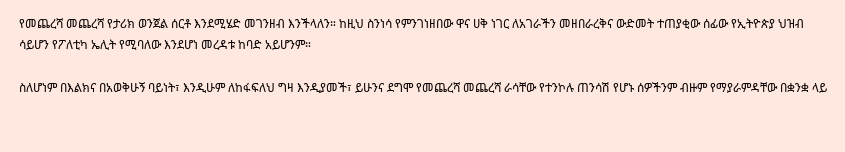የመጨረሻ መጨረሻ የታሪክ ወንጀል ሰርቶ እንደሚሄድ መገንዘብ እንችላለን። ከዚህ ስንነሳ የምንገነዘበው ዋና ሀቅ ነገር ለአገራችን መዘበራረቅና ውድመት ተጠያቂው ሰፊው የኢትዮጵያ ህዝብ ሳይሆን የፖለቲካ ኤሊት የሚባለው እንደሆነ መረዳቱ ከባድ አይሆንም።

ስለሆነም በእልክና በአወቅሁኝ ባይነት፣ እንዲሁም ለከፋፍለህ ግዛ እንዲያመች፣ ይሁንና ደግሞ የመጨረሻ መጨረሻ ራሳቸው የተንኮሉ ጠንሳሽ የሆኑ ሰዎችንም ብዙም የማያራምዳቸው በቋንቋ ላይ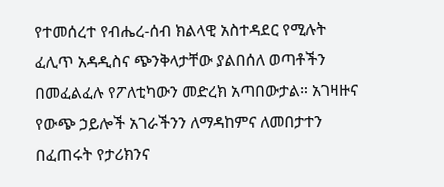የተመሰረተ የብሔረ-ሰብ ክልላዊ አስተዳደር የሚሉት ፈሊጥ አዳዲስና ጭንቅላታቸው ያልበሰለ ወጣቶችን በመፈልፈሉ የፖለቲካውን መድረክ አጣበውታል። አገዛዙና የውጭ ኃይሎች አገራችንን ለማዳከምና ለመበታተን በፈጠሩት የታሪክንና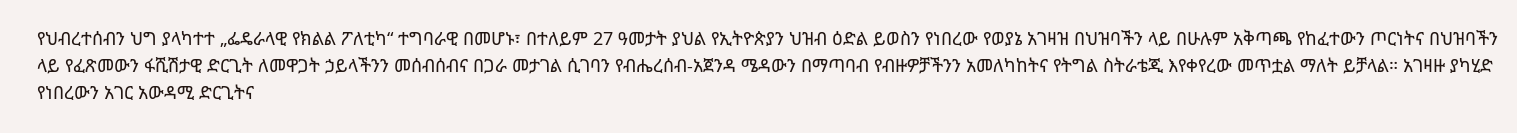የህብረተሰብን ህግ ያላካተተ „ፌዴራላዊ የክልል ፖለቲካ“ ተግባራዊ በመሆኑ፣ በተለይም 27 ዓመታት ያህል የኢትዮጵያን ህዝብ ዕድል ይወስን የነበረው የወያኔ አገዛዝ በህዝባችን ላይ በሁሉም አቅጣጫ የከፈተውን ጦርነትና በህዝባችን ላይ የፈጽመውን ፋሺሽታዊ ድርጊት ለመዋጋት ኃይላችንን መሰብሰብና በጋራ መታገል ሲገባን የብሔረሰብ-አጀንዳ ሜዳውን በማጣባብ የብዙዎቻችንን አመለካከትና የትግል ስትራቴጂ እየቀየረው መጥቷል ማለት ይቻላል። አገዛዙ ያካሂድ የነበረውን አገር አውዳሚ ድርጊትና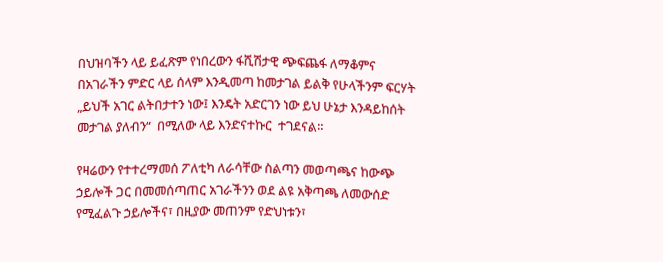በህዝባችን ላይ ይፈጽም የነበረውን ፋሺሽታዊ ጭፍጨፋ ለማቆምና በአገራችን ምድር ላይ ሰላም እንዲመጣ ከመታገል ይልቅ የሁላችንም ፍርሃት „ይህች አገር ልትበታተን ነው፤ እንዴት አድርገን ነው ይህ ሁኔታ እንዳይከሰት መታገል ያለብን“  በሚለው ላይ እንድናተኩር  ተገደናል።

የዛሬውን የተተረማመሰ ፖለቲካ ለራሳቸው ስልጣን መወጣጫና ከውጭ ኃይሎች ጋር በመመሰጣጠር አገራችንን ወደ ልዩ አቅጣጫ ለመውሰድ የሚፈልጉ ኃይሎችና፣ በዚያው መጠንም የድህነቱን፣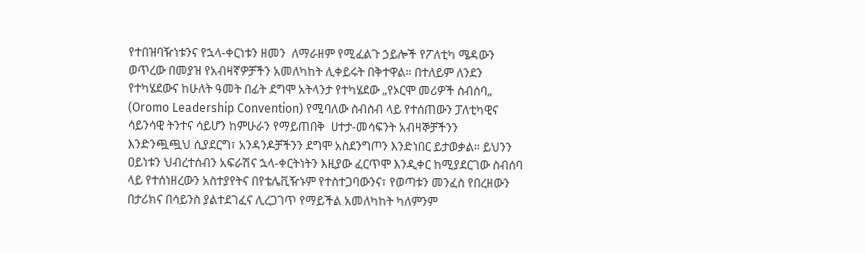የተበዝባዥነቱንና የኋላ-ቀርነቱን ዘመን  ለማራዘም የሚፈልጉ ኃይሎች የፖለቲካ ሜዳውን ወጥረው በመያዝ የአብዛኛዎቻችን አመለካከት ሊቀይሩት በቅተዋል። በተለይም ለንደን የተካሄደውና ከሁለት ዓመት በፊት ደግሞ አትላንታ የተካሄደው „የኦርሞ መሪዎች ስብሰባ„          (Oromo Leadership Convention) የሚባለው ስብስብ ላይ የተሰጠውን ፓለቲካዊና ሳይንሳዊ ትንተና ሳይሆን ከምሁራን የማይጠበቅ  ሀተታ-መሳፍንት አብዛኞቻችንን እንድንጯጯህ ሲያደርግ፣ አንዳንዶቻችንን ደግሞ አስደንግጦን እንድነበር ይታወቃል። ይህንን ዐይነቱን ህብረተሰብን አፍራሽና ኋላ-ቀርትነትን እዚያው ፈርጥሞ እንዲቀር ከሚያደርገው ስብሰባ ላይ የተሰነዘረውን አስተያየትና በየቴሌቪዥኑም የተስተጋባውንና፣ የወጣቱን መንፈስ የበረዘውን በታሪክና በሳይንስ ያልተደገፈና ሊረጋገጥ የማይችል አመለካከት ካለምንም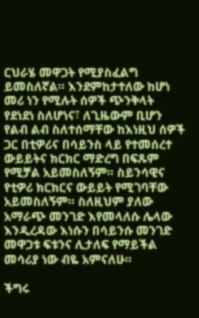ርህራሄ መዋጋት የሚያስፈልግ ይመስለኛል። እንደምከታተለው ከሆነ መሪ ነን የሚሉት ሰዎች ጭንቅላት የደነደነ ስለሆነና፣ ለጊዜውም ቢሆን የልብ ልብ ስለተሰማቸው ከእነዚህ ሰዎች ጋር በቲዎሪና በሳይንስ ላይ የተመሰረተ ውይይትና ክርክር ማድረግ በፍጹም የሚቻል አይመስለኝም። ስይንሳዊና የቲዎሪ ክርክርና ውይይት የሚገባቸው አይመስለኝም። ስለዚህም ያለው አማራጭ መንገድ እየመላለሱ ሌላው እንዲረዳው እነሱን በሳይንሱ መንገድ መዋጋቱ ፍቱንና ሊታለፍ የማይችል መሳሪያ ነው ብዬ አምናለሁ።

ችግሩ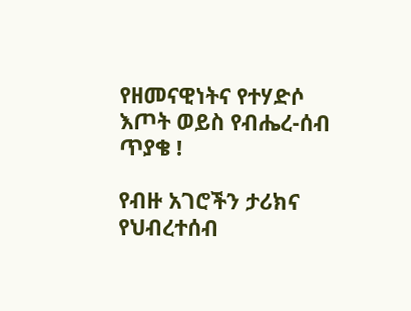የዘመናዊነትና የተሃድሶ እጦት ወይስ የብሔረ-ሰብ ጥያቄ !

የብዙ አገሮችን ታሪክና የህብረተሰብ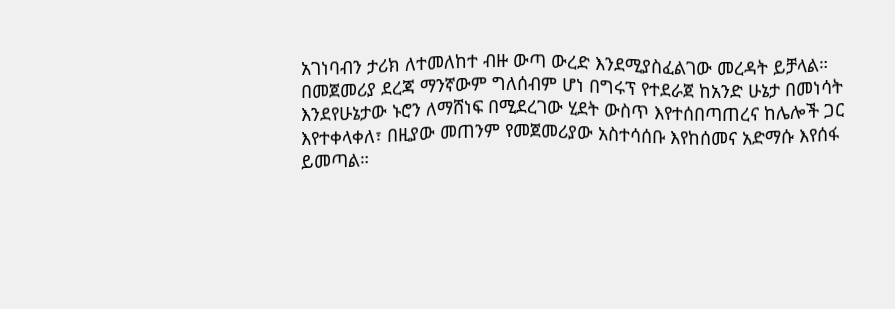አገነባብን ታሪክ ለተመለከተ ብዙ ውጣ ውረድ እንደሚያስፈልገው መረዳት ይቻላል። በመጀመሪያ ደረጃ ማንኛውም ግለሰብም ሆነ በግሩፕ የተደራጀ ከአንድ ሁኔታ በመነሳት እንደየሁኔታው ኑሮን ለማሸነፍ በሚደረገው ሂደት ውስጥ እየተሰበጣጠረና ከሌሎች ጋር እየተቀላቀለ፣ በዚያው መጠንም የመጀመሪያው አስተሳሰቡ እየከሰመና አድማሱ እየሰፋ ይመጣል።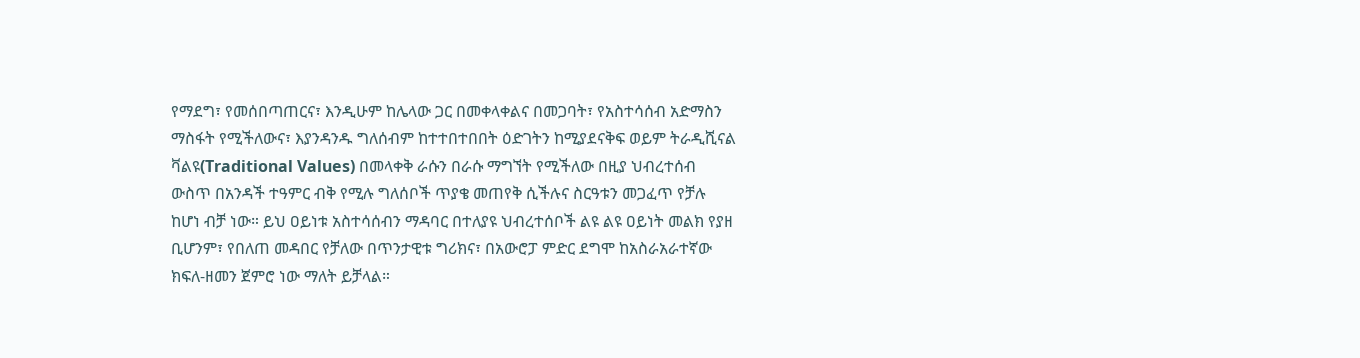የማደግ፣ የመሰበጣጠርና፣ እንዲሁም ከሌላው ጋር በመቀላቀልና በመጋባት፣ የአስተሳሰብ አድማስን ማስፋት የሚችለውና፣ እያንዳንዱ ግለሰብም ከተተበተበበት ዕድገትን ከሚያደናቅፍ ወይም ትራዲሺናል ቫልዩ(Traditional Values) በመላቀቅ ራሱን በራሱ ማግኘት የሚችለው በዚያ ህብረተሰብ ውስጥ በአንዳች ተዓምር ብቅ የሚሉ ግለሰቦች ጥያቄ መጠየቅ ሲችሉና ስርዓቱን መጋፈጥ የቻሉ ከሆነ ብቻ ነው። ይህ ዐይነቱ አስተሳሰብን ማዳባር በተለያዩ ህብረተሰቦች ልዩ ልዩ ዐይነት መልክ የያዘ ቢሆንም፣ የበለጠ መዳበር የቻለው በጥንታዊቱ ግሪክና፣ በአውሮፓ ምድር ደግሞ ከአስራአራተኛው ክፍለ-ዘመን ጀምሮ ነው ማለት ይቻላል።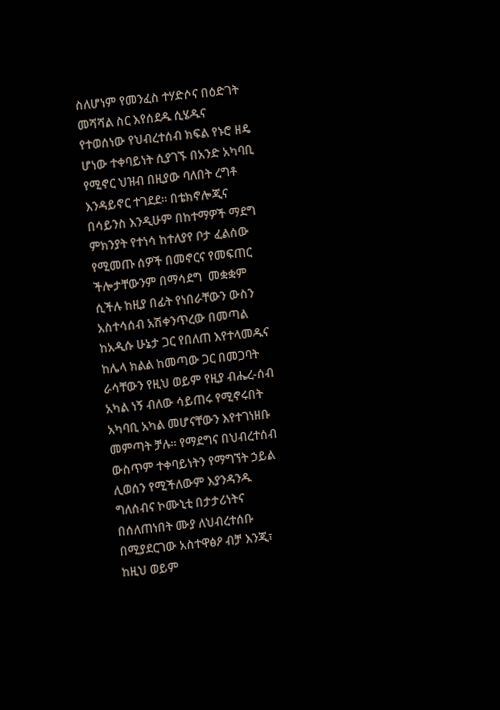ስለሆነም የመንፈስ ተሃድሶና በዕድገት መሻሻል ስር እየሰደዱ ሲሄዱና የተወሰነው የህብረተሰብ ክፍል የኑሮ ዘዴ ሆነው ተቀባይነት ሲያገኙ በአንድ አካባቢ የሚኖር ህዝብ በዚያው ባለበት ረግቶ እንዳይኖር ተገደደ። በቴክኖሎጂና በሳይንስ እንዲሁም በከተማዎች ማደግ ምክንያት የተነሳ ከተለያየ ቦታ ፈልሰው የሚመጡ ሰዎች በመኖርና የመፍጠር ችሎታቸውንም በማሳደግ  መቋቋም ሲችሉ ከዚያ በፊት የነበራቸውን ውስን አስተሳሰብ አሽቀንጥረው በመጣል ከአዲሱ ሁኔታ ጋር የበለጠ እየተላመዱና ከሌላ ክልል ከመጣው ጋር በመጋባት ራሳቸውን የዚህ ወይም የዚያ ብሔረ-ሰብ አካል ነኝ ብለው ሳይጠሩ የሚኖሩበት አካባቢ አካል መሆናቸውን እየተገነዘቡ መምጣት ቻሉ። የማደግና በህብረተሰብ ውስጥም ተቀባይነትን የማግኘት ኃይል ሊወሰን የሚችለውም እያንዳንዱ ግለሰብና ኮሙኒቲ በታታሪነትና በሰለጠነበት ሙያ ለህብረተሰቡ በሚያደርገው አስተዋፅዖ ብቻ እንጂ፣ ከዚህ ወይም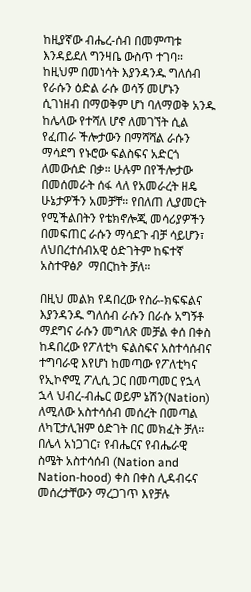ከዚያኛው ብሔረ-ሰብ በመምጣቱ እንዳይደለ ግንዛቤ ውስጥ ተገባ። ከዚህም በመነሳት እያንዳንዱ ግለሰብ የራሱን ዕድል ራሱ ወሳኝ መሆኑን ሲገነዘብ በማወቅም ሆነ ባለማወቅ አንዱ ከሌላው የተሻለ ሆኖ ለመገኘት ሲል የፈጠራ ችሎታውን በማሻሻል ራሱን ማሳደግ የኑሮው ፍልስፍና አድርጎ ለመውሰድ በቃ። ሁሉም በየችሎታው በመሰመራት ሰፋ ላለ የአመራረት ዘዴ ሁኔታዎችን አመቻቸ። የበለጠ ሊያመርት የሚችልበትን የቴክኖሎጂ መሳሪያዎችን በመፍጠር ራሱን ማሳደጉ ብቻ ሳይሆን፣ ለህበረተሰብአዊ ዕድገትም ከፍተኛ አስተዋፅዖ  ማበርከት ቻለ።

በዚህ መልክ የዳበረው የስራ-ክፍፍልና እያንዳንዱ ግለሰብ ራሱን በራሱ አግኝቶ ማደግና ራሱን መግለጽ መቻል ቀሰ በቀስ ከዳበረው የፖለቲካ ፍልስፍና አስተሳሰብና ተግባራዊ እየሆነ ከመጣው የፖለቲካና የኢኮኖሚ ፖሊሲ ጋር በመጣመር የኋላ ኋላ ህብረ-ብሔር ወይም ኔሽን(Nation) ለሚለው አስተሳሰብ መሰረት በመጣል ለካፒታሊዝም ዕድገት በር መክፈት ቻለ። በሌላ አነጋገር፣ የብሔርና የብሔራዊ ስሜት አስተሳሰብ (Nation and Nation-hood) ቀስ በቀስ ሊዳብሩና መሰረታቸውን ማረጋገጥ እየቻሉ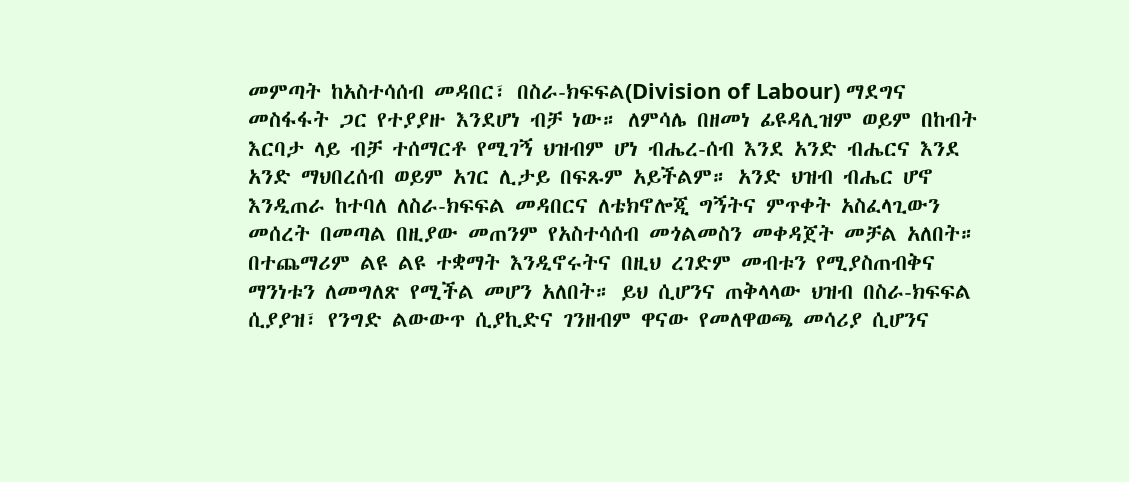መምጣት ከአስተሳሰብ መዳበር፣ በስራ-ክፍፍል(Division of Labour) ማደግና መስፋፋት ጋር የተያያዙ እንደሆነ ብቻ ነው። ለምሳሌ በዘመነ ፊዩዳሊዝም ወይም በከብት እርባታ ላይ ብቻ ተሰማርቶ የሚገኝ ህዝብም ሆነ ብሔረ-ሰብ እንደ አንድ ብሔርና እንደ አንድ ማህበረሰብ ወይም አገር ሊታይ በፍጹም አይችልም። አንድ ህዝብ ብሔር ሆኖ እንዲጠራ ከተባለ ለስራ-ክፍፍል መዳበርና ለቴክኖሎጂ ግኝትና ምጥቀት አስፈላጊውን መሰረት በመጣል በዚያው መጠንም የአስተሳሰብ መጎልመስን መቀዳጀት መቻል አለበት። በተጨማሪም ልዩ ልዩ ተቋማት እንዲኖሩትና በዚህ ረገድም መብቱን የሚያስጠብቅና ማንነቱን ለመግለጽ የሚችል መሆን አለበት። ይህ ሲሆንና ጠቅላላው ህዝብ በስራ-ክፍፍል ሲያያዝ፣ የንግድ ልውውጥ ሲያኪድና ገንዘብም ዋናው የመለዋወጫ መሳሪያ ሲሆንና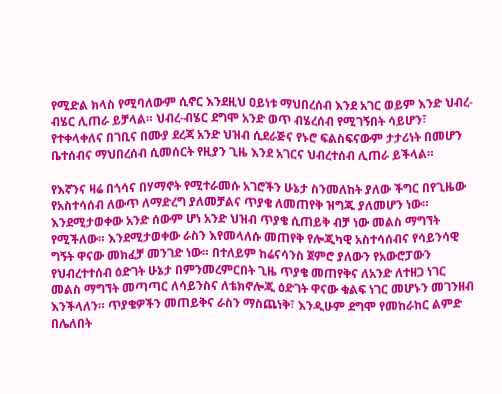የሚድል ክላስ የሚባለውም ሲኖር እንደዚህ ዐይነቱ ማህበረሰብ እንደ አገር ወይም እንድ ህብረ-ብሄር ሊጠራ ይቻላል። ህብረ-ብሄር ደግሞ አንድ ወጥ ብሄረሰብ የሚገኝበት ሳይሆን፣ የተቀላቀለና በገቢና በሙያ ደረጃ አንድ ህዝብ ሲደራጅና የኑሮ ፍልስፍናውም ታታሪነት በመሆን ቤተሰብና ማህበረሰብ ሲመሰርት የዚያን ጊዜ እንደ አገርና ህብረተሰብ ሊጠራ ይችላል።

የእኛንና ዛሬ በጎሳና በሃማኖት የሚተራመሱ አገሮችን ሁኔታ ስንመለከት ያለው ችግር በየጊዜው የአስተሳሰብ ለውጥ ለማድረግ ያለመቻልና ጥያቄ ለመጠየቅ ዝግጁ ያለመሆን ነው። እንደሚታወቀው አንድ ሰውም ሆነ አንድ ህዝብ ጥያቄ ሲጠይቅ ብቻ ነው መልስ ማግኘት የሚችለው። እንደሚታወቀው ራስን እየመላለሱ መጠየቅ የሎጂካዊ አስተሳሰብና የሳይንሳዊ ግኝት ዋናው መክፈቻ መንገድ ነው። በተለይም ከሬናሳንስ ጀምሮ ያለውን የአውሮፓውን የህብረተተሰብ ዕድገት ሁኔታ በምንመረምርበት ጊዜ ጥያቄ መጠየቅና ለአንድ ለተዘጋ ነገር መልስ ማግኘት መጣጣር ለሳይንስና ለቴክኖሎጂ ዕድገት ዋናው ቁልፍ ነገር መሆኑን መገንዘብ እንችላለን። ጥያቄዎችን መጠይቅና ራስን ማስጨነቅ፣ እንዲሁም ደግሞ የመከራከር ልምድ በሌለበት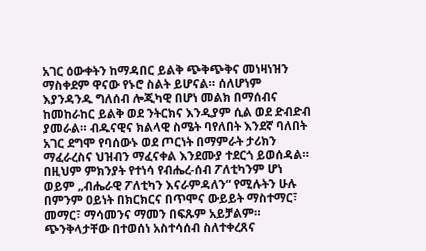አገር ዕውቀትን ከማዳበር ይልቅ ጭቅጭቅና መነዛነዝን ማስቀደም ዋናው የኑሮ ስልት ይሆናል። ሰለሆነም እያንዳንዱ ግለሰብ ሎጂካዊ በሆነ መልክ በማሰብና ከመከራከር ይልቅ ወደ ንትርክና እንዲያም ሲል ወደ ድብድብ ያመራል። ብዱናዊና ክልላዊ ስሜት ባየለበት እንደኛ ባለበት አገር ደግሞ የባሰውኑ ወደ ጦርነት በማምራት ታሪክን ማፈራረስና ህዝብን ማፈናቀል እንደሙያ ተደርጎ ይወሰዳል። በዚህም ምክንያት የተነሳ የብሔረ-ሰብ ፖለቲካንም ሆነ ወይም „ብሔራዊ ፖለቲካን እናራምዳለን“ የሚሉትን ሁሉ በምንም ዐይነት በክርክርና በጥሞና ውይይት ማስተማር፣ መማር፣ ማሳመንና ማመን በፍጹም አይቻልም። ጭንቅላታቸው በተወሰነ አስተሳሰብ ስለተቀረጸና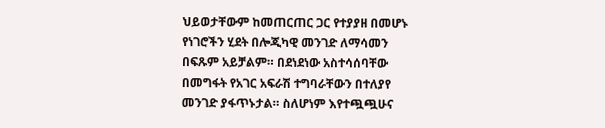ህይወታቸውም ከመጠርጠር ጋር የተያያዘ በመሆኑ የነገሮችን ሂደት በሎጂካዊ መንገድ ለማሳመን በፍጹም አይቻልም። በደነደነው አስተሳሰባቸው በመግፋት የአገር አፍራሽ ተግባራቸውን በተለያየ መንገድ ያፋጥኑታል። ስለሆነም እየተጯጯሁና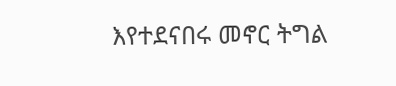እየተደናበሩ መኖር ትግል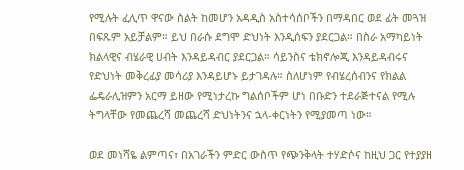የሚሉት ፈሊጥ ዋናው ስልት ከመሆን አዳዲስ አስተሳሰቦችን በማዳበር ወደ ፊት መጓዝ በፍጹም አይቻልም። ይህ በራሱ ደግሞ ድህነት እንዲሰፍን ያደርጋል። በስራ አማካይነት ክልላዊና ብሄራዊ ሀብት እንዳይዳብር ያደርጋል። ሳይንስና ቴክኖሎጂ እንዳይዳብሩና የድህነት መቅረፊያ መሳሪያ እንዳይሆኑ ይታገዳሉ። ስለሆነም የብሄረሰብንና የክልል ፌዴራሊዝምን አርማ ይዘው የሚነታረኩ ግልሰቦችም ሆነ በቡድን ተደራጅተናል የሚሉ ትግላቸው የመጨረሻ መጨረሻ ድህነትንና ኋላ-ቀርነትን የሚያመጣ ነው።

ወደ መነሻዬ ልምጣና፣ በአገራችን ምድር ውስጥ የጭንቅላት ተሃድሶና ከዚህ ጋር የተያያዘ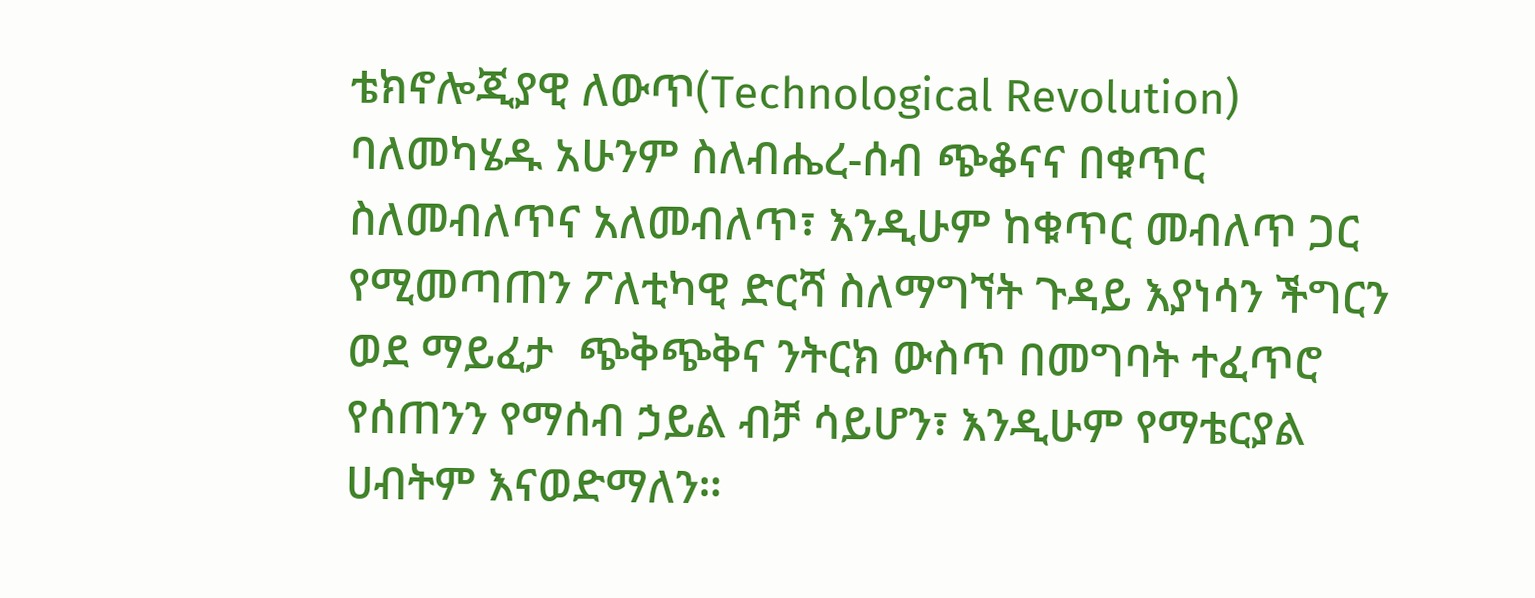ቴክኖሎጂያዊ ለውጥ(Technological Revolution) ባለመካሄዱ አሁንም ስለብሔረ-ሰብ ጭቆናና በቁጥር ስለመብለጥና አለመብለጥ፣ እንዲሁም ከቁጥር መብለጥ ጋር የሚመጣጠን ፖለቲካዊ ድርሻ ስለማግኘት ጉዳይ እያነሳን ችግርን ወደ ማይፈታ  ጭቅጭቅና ንትርክ ውስጥ በመግባት ተፈጥሮ የሰጠንን የማሰብ ኃይል ብቻ ሳይሆን፣ እንዲሁም የማቴርያል ሀብትም እናወድማለን።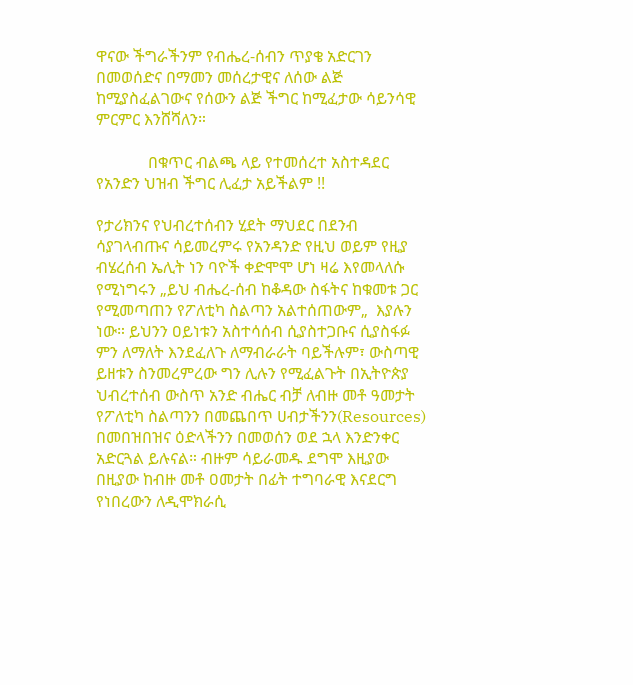ዋናው ችግራችንም የብሔረ-ሰብን ጥያቄ አድርገን በመወሰድና በማመን መሰረታዊና ለሰው ልጅ ከሚያስፈልገውና የሰውን ልጅ ችግር ከሚፈታው ሳይንሳዊ ምርምር እንሸሻለን።

             በቁጥር ብልጫ ላይ የተመሰረተ አስተዳደር የአንድን ህዝብ ችግር ሊፈታ አይችልም !!

የታሪክንና የህብረተሰብን ሂደት ማህደር በደንብ ሳያገላብጡና ሳይመረምሩ የአንዳንድ የዚህ ወይም የዚያ ብሄረሰብ ኤሊት ነን ባዮች ቀድሞሞ ሆነ ዛሬ እየመላለሱ የሚነግሩን „ይህ ብሔረ-ሰብ ከቆዳው ስፋትና ከቁመቱ ጋር የሚመጣጠን የፖለቲካ ስልጣን አልተሰጠውም„  እያሉን ነው። ይህንን ዐይነቱን አስተሳሰብ ሲያስተጋቡና ሲያስፋፉ ምን ለማለት እንደፈለጉ ለማብራራት ባይችሉም፣ ውስጣዊ ይዘቱን ስንመረምረው ግን ሊሉን የሚፈልጉት በኢትዮጵያ ህብረተሰብ ውስጥ አንድ ብሔር ብቻ ለብዙ መቶ ዓመታት የፖለቲካ ስልጣንን በመጨበጥ ሀብታችንን(Resources) በመበዝበዝና ዕድላችንን በመወሰን ወደ ኋላ እንድንቀር አድርጓል ይሉናል። ብዙም ሳይራመዱ ደግሞ እዚያው በዚያው ከብዙ መቶ ዐመታት በፊት ተግባራዊ እናደርግ የነበረውን ለዲሞክራሲ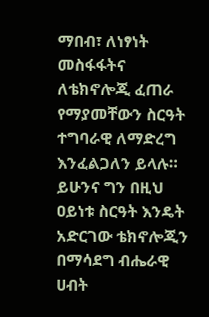ማበብ፣ ለነፃነት መስፋፋትና ለቴክኖሎጂ ፈጠራ የማያመቸውን ስርዓት ተግባራዊ ለማድረግ እንፈልጋለን ይላሉ። ይሁንና ግን በዚህ ዐይነቱ ስርዓት እንዴት አድርገው ቴክኖሎጂን በማሳደግ ብሔራዊ ሀብት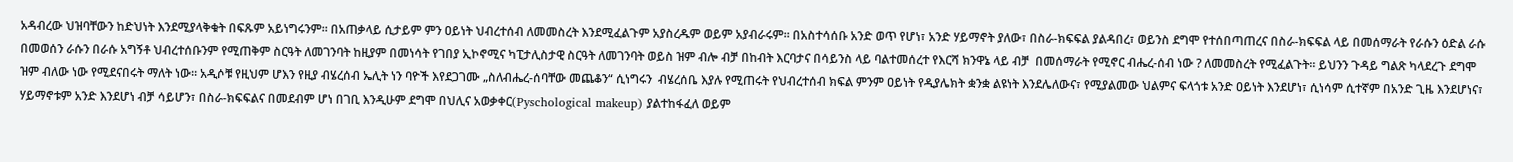አዳብረው ህዝባቸውን ከድህነት እንደሚያላቅቁት በፍጹም አይነግሩንም። በአጠቃላይ ሲታይም ምን ዐይነት ህብረተሰብ ለመመስረት እንደሚፈልጉም አያስረዱም ወይም አያብራሩም። በአስተሳሰቡ አንድ ወጥ የሆነ፣ አንድ ሃይማኖት ያለው፣ በስራ-ክፍፍል ያልዳበረ፣ ወይንስ ደግሞ የተሰበጣጠረና በስራ-ክፍፍል ላይ በመሰማራት የራሱን ዕድል ራሱ በመወሰን ራሱን በራሱ አግኝቶ ህብረተሰቡንም የሚጠቅም ስርዓት ለመገንባት ከዚያም በመነሳት የገበያ ኢኮኖሚና ካፒታሊስታዊ ስርዓት ለመገንባት ወይስ ዝም ብሎ ብቻ በከብት እርባታና በሳይንስ ላይ ባልተመሰረተ የእርሻ ክንዋኔ ላይ ብቻ  በመሰማራት የሚኖር ብሔረ-ሰብ ነው ? ለመመስረት የሚፈልጉት። ይህንን ጉዳይ ግልጽ ካላደረጉ ደግሞ ዝም ብለው ነው የሚደናበሩት ማለት ነው። አዲሶቹ የዚህም ሆእን የዚያ ብሄረሰብ ኤሊት ነን ባዮች እየደጋገሙ „ስለብሔረ-ሰባቸው መጨቆን“ ሲነግሩን  ብሄረሰቤ እያሉ የሚጠሩት የህብረተሰብ ክፍል ምንም ዐይነት የዲያሌክት ቋንቋ ልዩነት እንደሌለውና፣ የሚያልመው ህልምና ፍላጎቱ አንድ ዐይነት እንደሆነ፣ ሲነሳም ሲተኛም በአንድ ጊዜ እንደሆነና፣ ሃይማኖቱም አንድ እንደሆነ ብቻ ሳይሆን፣ በስራ-ክፍፍልና በመደብም ሆነ በገቢ እንዲሁም ደግሞ በህሊና አወቃቀር(Pyschological makeup) ያልተከፋፈለ ወይም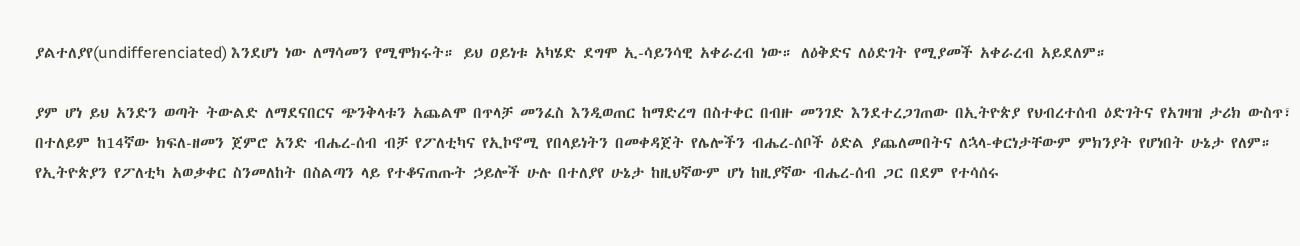ያልተለያየ(undifferenciated) እንደሆነ ነው ለማሳመን የሚሞክሩት። ይህ ዐይነቱ አካሄድ ደግሞ ኢ-ሳይንሳዊ አቀራረብ ነው። ለዕቅድና ለዕድገት የሚያመች አቀራረብ አይደለም።

ያም ሆነ ይህ አንድን ወጣት ትውልድ ለማደናበርና ጭንቅላቱን አጨልሞ በጥላቻ መንፈስ እንዲወጠር ከማድረግ በስተቀር በብዙ መንገድ እንደተረጋገጠው በኢትዮጵያ የህብረተሰብ ዕድገትና የአገዛዝ ታሪክ ውስጥ፣ በተለይም ከ14ኛው ክፍለ-ዘመን ጀምሮ አንድ ብሔረ-ሰብ ብቻ የፖለቲካና የኢኮኖሚ የበላይነትን በመቀዳጀት የሌሎችን ብሔረ-ሰቦች ዕድል ያጨለመበትና ለኋላ-ቀርነታቸውም ምክንያት የሆነበት ሁኔታ የለም። የኢትዮጵያን የፖለቲካ አወቃቀር ስንመለከት በስልጣን ላይ የተቆናጠጡት ኃይሎች ሁሉ በተለያየ ሁኔታ ከዚህኛውም ሆነ ከዚያኛው ብሔረ-ሰብ ጋር በደም የተሳሰሩ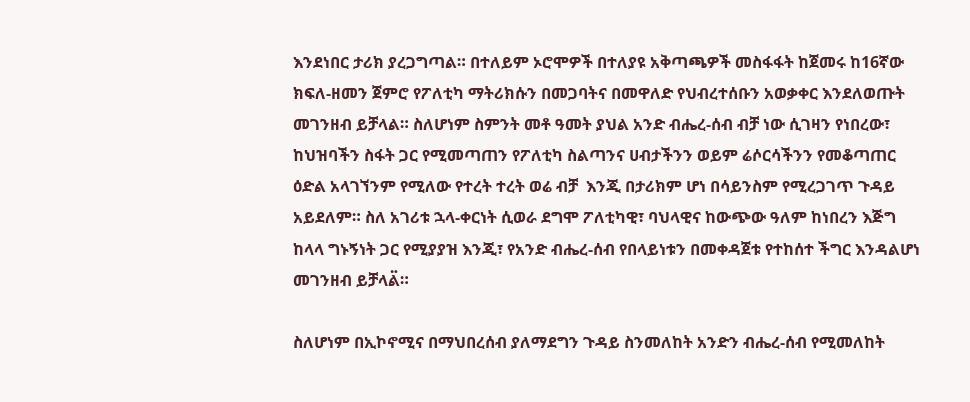እንደነበር ታሪክ ያረጋግጣል። በተለይም ኦሮሞዎች በተለያዩ አቅጣጫዎች መስፋፋት ከጀመሩ ከ16ኛው ክፍለ-ዘመን ጀምሮ የፖለቲካ ማትሪክሱን በመጋባትና በመዋለድ የህብረተሰቡን አወቃቀር እንደለወጡት መገንዘብ ይቻላል። ስለሆነም ስምንት መቶ ዓመት ያህል አንድ ብሔረ-ሰብ ብቻ ነው ሲገዛን የነበረው፣ ከህዝባችን ስፋት ጋር የሚመጣጠን የፖለቲካ ስልጣንና ሀብታችንን ወይም ሬሶርሳችንን የመቆጣጠር ዕድል አላገኘንም የሚለው የተረት ተረት ወሬ ብቻ  እንጂ በታሪክም ሆነ በሳይንስም የሚረጋገጥ ጉዳይ አይደለም። ስለ አገሪቱ ኋላ-ቀርነት ሲወራ ደግሞ ፖለቲካዊ፣ ባህላዊና ከውጭው ዓለም ከነበረን እጅግ ከላላ ግኑኝነት ጋር የሚያያዝ እንጂ፣ የአንድ ብሔረ-ሰብ የበላይነቱን በመቀዳጀቱ የተከሰተ ችግር እንዳልሆነ መገንዘብ ይቻላል፟።

ስለሆነም በኢኮኖሚና በማህበረሰብ ያለማደግን ጉዳይ ስንመለከት አንድን ብሔረ-ሰብ የሚመለከት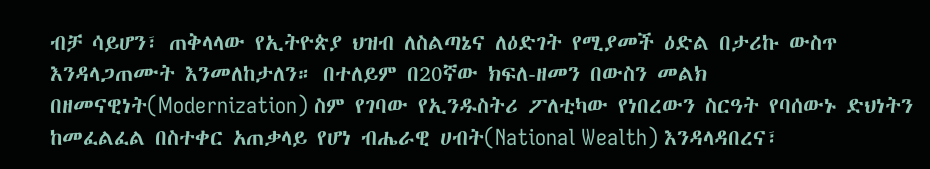ብቻ ሳይሆን፣ ጠቅላላው የኢትዮጵያ ህዝብ ለስልጣኔና ለዕድገት የሚያመች ዕድል በታሪኩ ውስጥ እንዳላጋጠሙት እንመለከታለን። በተለይም በ20ኛው ክፍለ-ዘመን በውስን መልክ በዘመናዊነት(Modernization) ስም የገባው የኢንዱስትሪ ፖለቲካው የነበረውን ስርዓት የባሰውኑ ድህነትን ከመፈልፈል በስተቀር አጠቃላይ የሆነ ብሔራዊ ሀብት(National Wealth) እንዳላዳበረና፣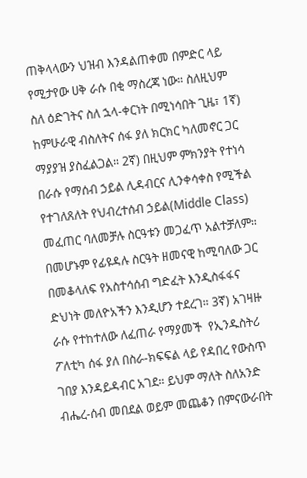ጠቅላላውን ህዝብ እንዳልጠቀመ በምድር ላይ የሚታየው ሀቅ ራሱ በቂ ማስረጃ ነው። ስለዚህም ስለ ዕድገትና ስለ ኋላ-ቀርነት በሚነሳበት ጊዜ፣ 1ኛ) ከምሁራዊ ብስለትና ሰፋ ያለ ክርክር ካለመኖር ጋር ማያያዝ ያስፈልጋል። 2ኛ) በዚህም ምክንያት የተነሳ በራሱ የማሰብ ኃይል ሊዳብርና ሊንቀሳቀስ የሚችል የተገለጸለት የህብረተሰብ ኃይል(Middle Class) መፈጠር ባለመቻሉ ስርዓቱን መጋፈጥ አልተቻለም። በመሆኑም የፊዩዳሉ ስርዓት ዘመናዊ ከሚባለው ጋር በመቆላለፍ የአስተሳሰብ ግድፈት እንዲስፋፋና ድህነት መለዮአችን እንዲሆን ተደረገ። 3ኛ) አገዛዙ ራሱ የተከተለው ለፈጠራ የማያመች  የኢንዱስትሪ ፖለቲካ ሰፋ ያለ በስራ-ክፍፍል ላይ የዳበረ የውስጥ ገበያ እንዳይዳብር አገደ። ይህም ማለት ስለአንድ ብሔረ-ሰብ መበደል ወይም መጨቆን በምናውራበት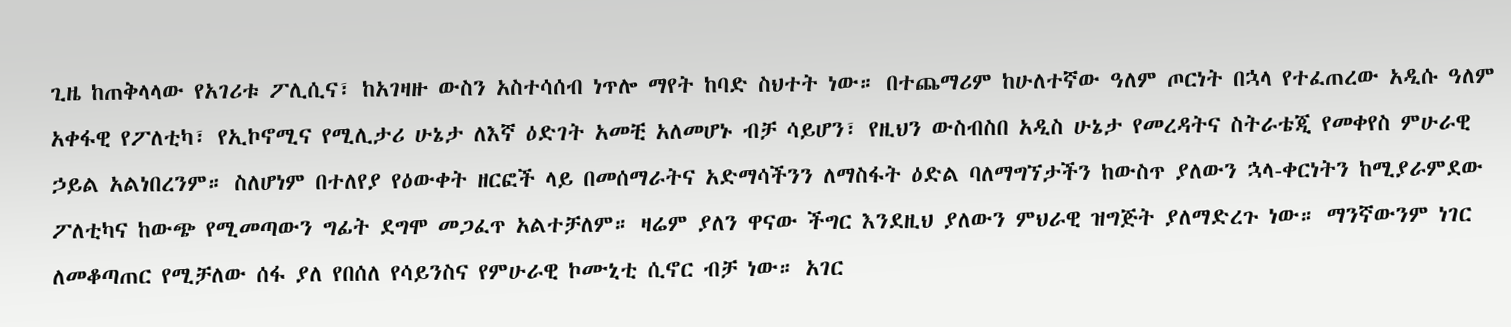ጊዜ ከጠቅላላው የአገሪቱ ፖሊሲና፣ ከአገዛዙ ውስን አስተሳሰብ ነጥሎ ማየት ከባድ ስህተት ነው። በተጨማሪም ከሁለተኛው ዓለም ጦርነት በኋላ የተፈጠረው አዲሱ ዓለም አቀፋዊ የፖለቲካ፣ የኢኮኖሚና የሚሊታሪ ሁኔታ ለእኛ ዕድገት አመቺ አለመሆኑ ብቻ ሳይሆን፣ የዚህን ውስብስበ አዲስ ሁኔታ የመረዳትና ስትራቴጂ የመቀየስ ምሁራዊ ኃይል አልነበረንም። ስለሆነም በተለየያ የዕውቀት ዘርፎች ላይ በመሰማራትና አድማሳችንን ለማስፋት ዕድል ባለማግኘታችን ከውስጥ ያለውን ኋላ-ቀርነትን ከሚያራምደው ፖለቲካና ከውጭ የሚመጣውን ግፊት ደግሞ መጋፈጥ አልተቻለም። ዛሬም ያለን ዋናው ችግር እንደዚህ ያለውን ምህራዊ ዝግጅት ያለማድረጉ ነው። ማንኛውንም ነገር ለመቆጣጠር የሚቻለው ሰፋ ያለ የበሰለ የሳይንስና የምሁራዊ ኮሙኒቲ ሲኖር ብቻ ነው። አገር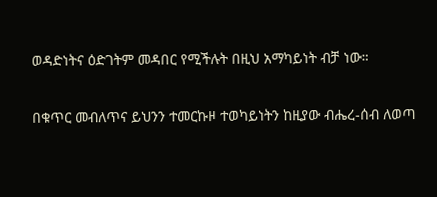ወዳድነትና ዕድገትም መዳበር የሚችሉት በዚህ አማካይነት ብቻ ነው።

በቁጥር መብለጥና ይህንን ተመርኩዞ ተወካይነትን ከዚያው ብሔረ-ሰብ ለወጣ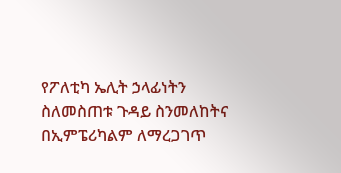የፖለቲካ ኤሊት ኃላፊነትን ስለመስጠቱ ጉዳይ ስንመለከትና በኢምፔሪካልም ለማረጋገጥ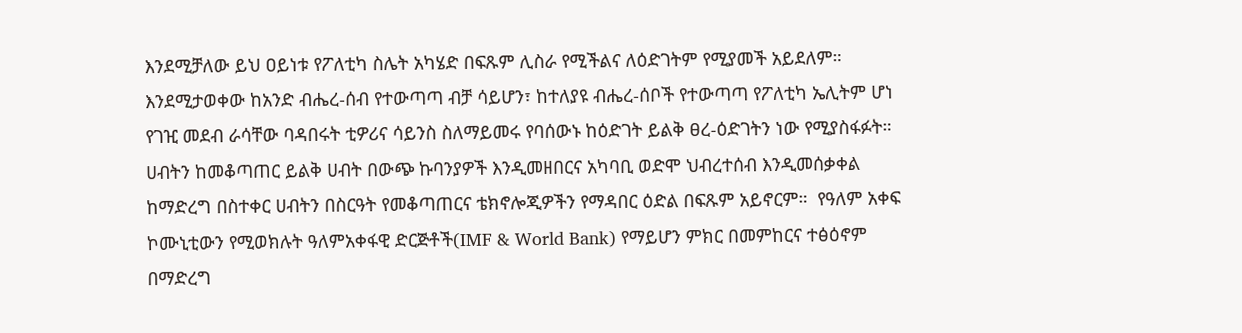እንደሚቻለው ይህ ዐይነቱ የፖለቲካ ስሌት አካሄድ በፍጹም ሊስራ የሚችልና ለዕድገትም የሚያመች አይደለም። እንደሚታወቀው ከአንድ ብሔረ-ሰብ የተውጣጣ ብቻ ሳይሆን፣ ከተለያዩ ብሔረ-ሰቦች የተውጣጣ የፖለቲካ ኤሊትም ሆነ የገዢ መደብ ራሳቸው ባዳበሩት ቲዎሪና ሳይንስ ስለማይመሩ የባሰውኑ ከዕድገት ይልቅ ፀረ-ዕድገትን ነው የሚያስፋፉት። ሀብትን ከመቆጣጠር ይልቅ ሀብት በውጭ ኩባንያዎች እንዲመዘበርና አካባቢ ወድሞ ህብረተሰብ እንዲመሰቃቀል ከማድረግ በስተቀር ሀብትን በስርዓት የመቆጣጠርና ቴክኖሎጂዎችን የማዳበር ዕድል በፍጹም አይኖርም።  የዓለም አቀፍ ኮሙኒቲውን የሚወክሉት ዓለምአቀፋዊ ድርጅቶች(IMF & World Bank) የማይሆን ምክር በመምከርና ተፅዕኖም በማድረግ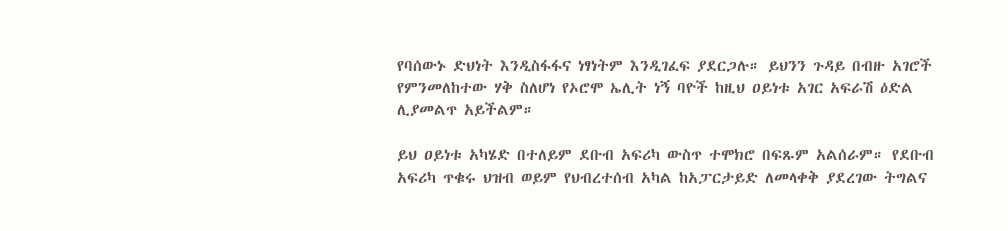የባሰውኑ ድህነት እንዲስፋፋና ነፃነትም እንዲገፈፍ ያደርጋሉ። ይህንን ጉዳይ በብዙ አገሮች የምንመለከተው ሃቅ ስለሆነ የኦሮሞ ኤሊት ነኝ ባዮች ከዚህ ዐይነቱ አገር አፍራሽ ዕድል ሊያመልጥ አይችልም።

ይህ ዐይነቱ አካሄድ በተለይም ደቡብ አፍሪካ ውስጥ ተሞክሮ በፍጹም አልሰራም። የደቡብ አፍሪካ ጥቁሩ ህዝብ ወይም የህብረተሰብ አካል ከአፓርታይድ ለመላቀቅ ያደረገው ትግልና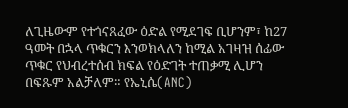ለጊዜውም የተጎናጸፈው ዕድል የሚደገፍ ቢሆንም፣ ከ27 ዓመት በኋላ ጥቁርን እንወክላለን ከሚል አገዛዝ ሰፊው ጥቁር የህብረተሰብ ክፍል የዕድገት ተጠቃሚ ሊሆን በፍጹም አልቻለም። የኤኒሴ(ANC)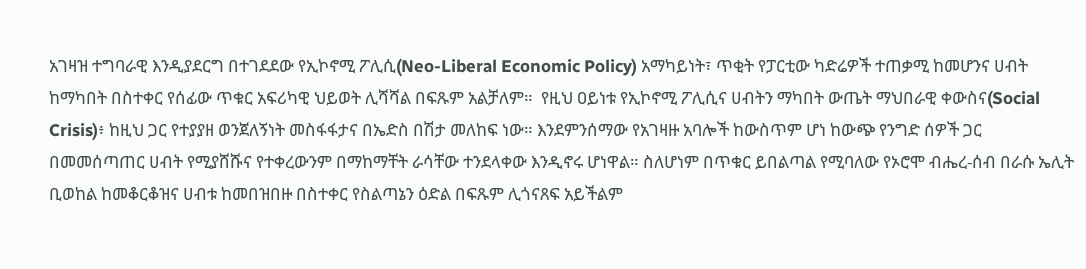አገዛዝ ተግባራዊ እንዲያደርግ በተገደደው የኢኮኖሚ ፖሊሲ(Neo-Liberal Economic Policy) አማካይነት፣ ጥቂት የፓርቲው ካድሬዎች ተጠቃሚ ከመሆንና ሀብት ከማካበት በስተቀር የሰፊው ጥቁር አፍሪካዊ ህይወት ሊሻሻል በፍጹም አልቻለም።  የዚህ ዐይነቱ የኢኮኖሚ ፖሊሲና ሀብትን ማካበት ውጤት ማህበራዊ ቀውስና(Social Crisis)፥ ከዚህ ጋር የተያያዘ ወንጀለኝነት መስፋፋታና በኤድስ በሽታ መለከፍ ነው። እንደምንሰማው የአገዛዙ አባሎች ከውስጥም ሆነ ከውጭ የንግድ ሰዎች ጋር በመመሰጣጠር ሀብት የሚያሸሹና የተቀረውንም በማከማቸት ራሳቸው ተንደላቀው እንዲኖሩ ሆነዋል። ስለሆነም በጥቁር ይበልጣል የሚባለው የኦሮሞ ብሔረ-ሰብ በራሱ ኤሊት ቢወከል ከመቆርቆዝና ሀብቱ ከመበዝበዙ በስተቀር የስልጣኔን ዕድል በፍጹም ሊጎናጸፍ አይችልም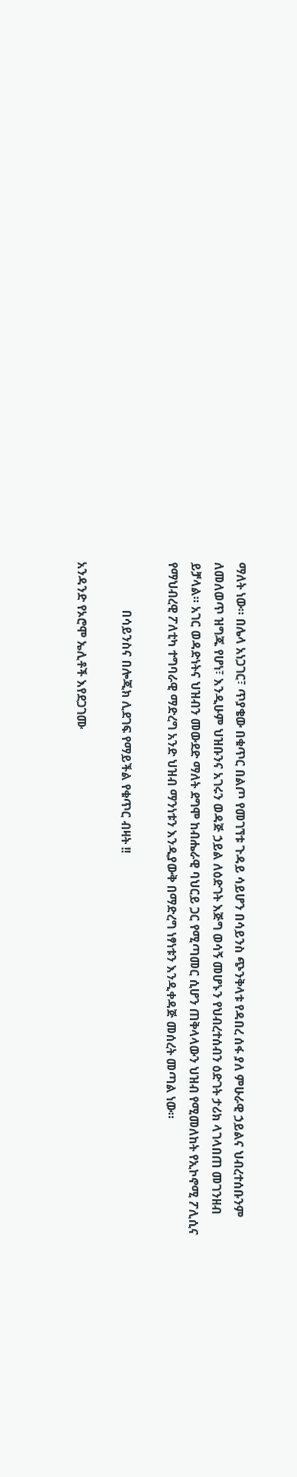ማለት ነው። በሌላ አነጋገር፣ ጥያቄው በቁጥር በልጦ የመገኘቱ ጉዳይ ሳይሆን በሳይንስ ጭንቅላቱ የዳበረ ሰፋ ያለ ምሁራዊ ኃይልና ህብረተሰቡንም ለመለወጥ ዝግጁ የሆነ፣ እንዲሁም ህዝቡንና አገሩን ወዳጅ ኃይል ለዕድገት እጅግ ወሳኝ መሆኑን የህብረተሰብን ዕድገት ታሪክ ላገላበጠ መገንዘብ ይቻላል። አገር ወዳድነትና ህዝብን መውደድ ማለት ደግሞ ከብሔራዊ ባህርይ ጋር የሚጣመር ሲሆን ጠቅላላውን ህዝብ የሚመለከት የኢኮኖሚ ፖሊሲና የማህብረዊ ፖለቲካ ተግባራዊ ማድረግ አንድ ህዝብ ማንነቱን እንዲያውቅ በማድረግ ነፃነቱን እንዲቀዳጅ መሰረት መጣል ነው።

                በሳይንስና በሎጂክ ሊደገፍ የማይችል የቁጥር ብዛት !!

አንዳንድ የኦሮሞ ኤሊቶች እየደጋገሙ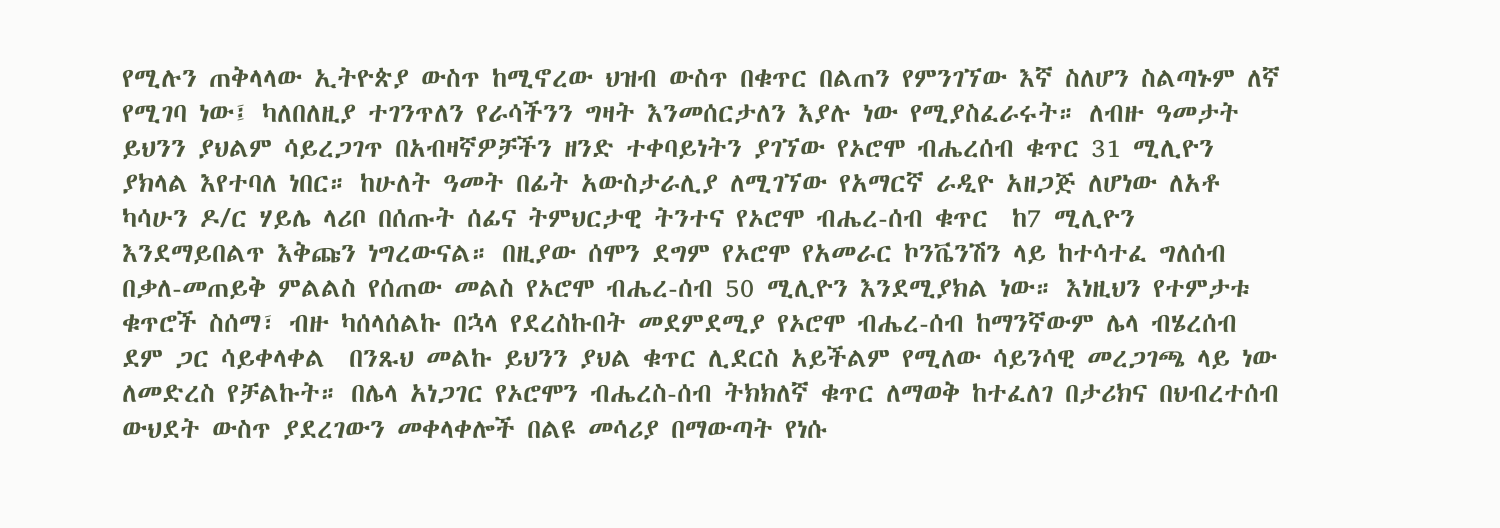የሚሉን ጠቅላላው ኢትዮጵያ ውስጥ ከሚኖረው ህዝብ ውስጥ በቁጥር በልጠን የምንገኘው እኛ ስለሆን ስልጣኑም ለኛ የሚገባ ነው፤ ካለበለዚያ ተገንጥለን የራሳችንን ግዛት እንመሰርታለን እያሉ ነው የሚያስፈራሩት። ለብዙ ዓመታት ይህንን ያህልም ሳይረጋገጥ በአብዛኛዎቻችን ዘንድ ተቀባይነትን ያገኘው የኦሮሞ ብሔረሰብ ቁጥር 31 ሚሊዮን ያክላል እየተባለ ነበር። ከሁለት ዓመት በፊት አውስታራሊያ ለሚገኘው የአማርኛ ራዲዮ አዘጋጅ ለሆነው ለአቶ ካሳሁን ዶ/ር ሃይሌ ላሪቦ በሰጡት ሰፊና ትምህርታዊ ትንተና የኦሮሞ ብሔረ-ሰብ ቁጥር  ከ7 ሚሊዮን እንደማይበልጥ እቅጩን ነግረውናል። በዚያው ሰሞን ደግም የኦሮሞ የአመራር ኮንቬንሽን ላይ ከተሳተፈ ግለሰብ በቃለ-መጠይቅ ምልልስ የሰጠው መልስ የኦሮሞ ብሔረ-ሰብ 50 ሚሊዮን እንደሚያክል ነው። እነዚህን የተምታቱ ቁጥሮች ስሰማ፣ ብዙ ካሰላሰልኩ በኋላ የደረስኩበት መደምደሚያ የኦሮሞ ብሔረ-ሰብ ከማንኛውም ሌላ ብሄረሰብ ደም ጋር ሳይቀላቀል  በንጹህ መልኩ ይህንን ያህል ቁጥር ሊደርስ አይችልም የሚለው ሳይንሳዊ መረጋገጫ ላይ ነው ለመድረስ የቻልኩት። በሌላ አነጋገር የኦሮሞን ብሔረስ-ሰብ ትክክለኛ ቁጥር ለማወቅ ከተፈለገ በታሪክና በህብረተሰብ ውህደት ውስጥ ያደረገውን መቀላቀሎች በልዩ መሳሪያ በማውጣት የነሱ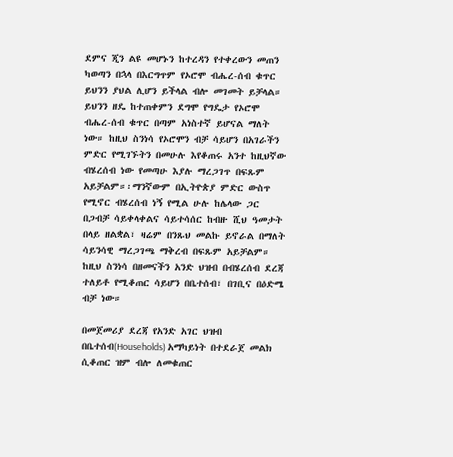ደምና ጂን ልዩ መሆኑን ከተረዳን የተቀረውን መጠን ካወጣን በኋላ በእርግጥም የኦሮሞ ብሔረ-ሰብ ቁጥር ይህንን ያህል ሊሆን ይችላል ብሎ መገመት ይቻላል። ይህንን ዘዴ ከተጠቀምን ደግሞ የግዴታ የኦሮሞ ብሔረ-ሰብ ቁጥር በጣም አነስተኛ ይሆናል ማለት ነው። ከዚህ ስንነሳ የኦሮሞን ብቻ ሳይሆን በአገራችን ምድር የሚገኙትን በመሁሉ እየቆጠሩ አንተ ከዚህኛው ብሄረሰብ ነው የመጣሁ እያሉ ማረጋገጥ በፍጹም አይቻልም።፡ማንኛውም በኢትዮጵያ ምድር ውስጥ የሚኖር ብሄረሰብ ነኝ የሚል ሁሉ ከሌላው ጋር በጋብቻ ሳይቀላቀልና ሳይተሳሰር ከብዙ ሺህ ዓመታት በላይ ዘልቋል፣ ዛሬም በንጹህ መልኩ ይኖራል በማለት ሳይንሳዊ ማረጋገጫ ማቅረብ በፍጹም አይቻልም። ከዚህ ስንነሳ በዘመናችን አንድ ህዝብ በብሄረሰብ ደረጃ ተለይቶ የሚቆጠር ሳይሆን በቤተሰብ፣ በገቢና በዕድሜ ብቻ ነው።

በመጀመሪያ ደረጃ የአንድ አገር ህዝብ በቤተሰብ(Households) አማካይነት በተደራጀ መልክ ሲቆጠር ዝም ብሎ ለመቁጠር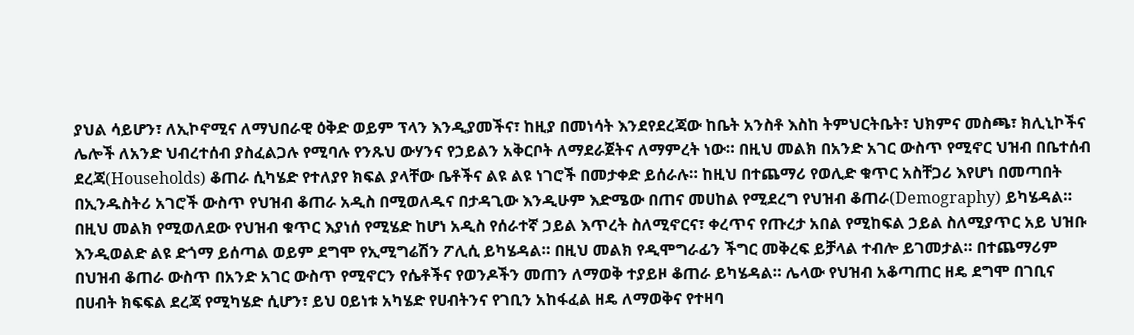ያህል ሳይሆን፣ ለኢኮኖሚና ለማህበራዊ ዕቅድ ወይም ፕላን እንዲያመችና፣ ከዚያ በመነሳት እንደየደረጃው ከቤት አንስቶ እስከ ትምህርትቤት፣ ህክምና መስጫ፣ ክሊኒኮችና ሌሎች ለአንድ ህብረተሰብ ያስፈልጋሉ የሚባሉ የንጹህ ውሃንና የኃይልን አቅርቦት ለማደራጀትና ለማምረት ነው። በዚህ መልክ በአንድ አገር ውስጥ የሚኖር ህዝብ በቤተሰብ ደረጃ(Households) ቆጠራ ሲካሄድ የተለያየ ክፍል ያላቸው ቤቶችና ልዩ ልዩ ነገሮች በመታቀድ ይሰራሉ። ከዚህ በተጨማሪ የወሊድ ቁጥር አስቸጋሪ እየሆነ በመጣበት በኢንዱስትሪ አገሮች ውስጥ የህዝብ ቆጠራ አዲስ በሚወለዱና በታዳጊው እንዲሁም እድሜው በጠና መሀከል የሚደረግ የህዝብ ቆጠራ(Demography) ይካሄዳል። በዚህ መልክ የሚወለደው የህዝብ ቁጥር እያነሰ የሚሄድ ከሆነ አዲስ የሰራተኛ ኃይል እጥረት ስለሚኖርና፣ ቀረጥና የጡረታ አበል የሚከፍል ኃይል ስለሚያጥር አይ ህዝቡ እንዲወልድ ልዩ ድጎማ ይሰጣል ወይም ደግሞ የኢሚግሬሽን ፖሊሲ ይካሄዳል። በዚህ መልክ የዲሞግራፊን ችግር መቅረፍ ይቻላል ተብሎ ይገመታል። በተጨማሪም በህዝብ ቆጠራ ውስጥ በአንድ አገር ውስጥ የሚኖርን የሴቶችና የወንዶችን መጠን ለማወቅ ተያይዞ ቆጠራ ይካሄዳል። ሌላው የህዝብ አቆጣጠር ዘዴ ደግሞ በገቢና በሀብት ክፍፍል ደረጃ የሚካሄድ ሲሆን፣ ይህ ዐይነቱ አካሄድ የሀብትንና የገቢን አከፋፈል ዘዴ ለማወቅና የተዛባ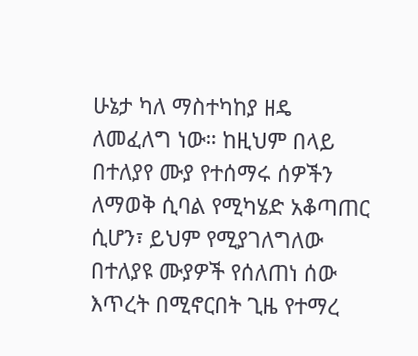ሁኔታ ካለ ማስተካከያ ዘዴ ለመፈለግ ነው። ከዚህም በላይ በተለያየ ሙያ የተሰማሩ ሰዎችን ለማወቅ ሲባል የሚካሄድ አቆጣጠር ሲሆን፣ ይህም የሚያገለግለው በተለያዩ ሙያዎች የሰለጠነ ሰው እጥረት በሚኖርበት ጊዜ የተማረ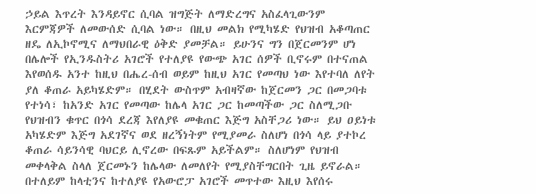ኃይል እጥረት እንዳይኖር ሲባል ዝግጅት ለማድረግና አስፈላጊውንም እርምጃዎች ለመውሰድ ሲባል ነው። በዚህ መልክ የሚካሄድ የህዝብ አቆጣጠር ዘዴ ለኢኮኖሚና ለማህበራዊ ዕቅድ ያመቻል። ይሁንና ግን በጀርመንም ሆነ በሌሎች የኢንዱስትሪ አገሮች የተለያዩ የውጭ አገር ሰዎች ቢኖሩም በተናጠል እየወሰዱ አንተ ከዚህ በሔረ-ሰብ ወይም ከዚህ አገር የመጣህ ነው እየተባለ ለየት ያለ ቆጠራ አይካሄድም። በሂደት ውስጥም አብዛኛው ከጀርመን ጋር በመጋባቱ የተነሳ፣ ከአንድ አገር የመጣው ከሌላ አገር ጋር ከመጣችው ጋር ስለሚጋቡ የህዝብን ቁጥር በጎሳ ደረጃ እየለያዩ መቁጠር እጅግ አስቸጋሪ ነው። ይህ ዐይነቱ አካሄድም እጅግ አደገኛና ወደ ዘረኝነትም የሚያመራ ስለሆነ በጎሳ ላይ ያተኮረ ቆጠራ ሳይንሳዊ ባህርይ ሊኖረው በፍጹም አይችልም። ስለሆነም የህዝብ መቀላቅል ስላለ ጀርመኑን ከሌላው ለመለየት የሚያስቸግርበት ጊዜ ይኖራል። በተለይም ከላቲንና ከተለያዩ የአውሮፓ አገሮች መጥተው እዚህ እየሰሩ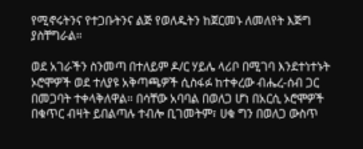የሚኖሩትንና የተጋቡትንና ልጅ የወለዱትን ከጀርመኑ ለመለየት እጅግ ያስቸግራል።

ወደ አገራችን ስንመጣ በተለይም ዶ/ር ሃይሌ ላሪቦ በሚገባ እንደተነተኑት ኦሮሞዎች ወደ ተለያዩ አቅጣጫዎች ሲስፋፉ ከተቀረው ብሔረ-ሰብ ጋር በመጋባት ተቀላቅለዋል። በሳቸው አባባል በወለጋ ሆነ በአርሲ ኦሮሞዎች በቁጥር ብዛት ይበልጣሉ ተብሎ ቢገመትም፣ ሀቁ ግን በወለጋ ውስጥ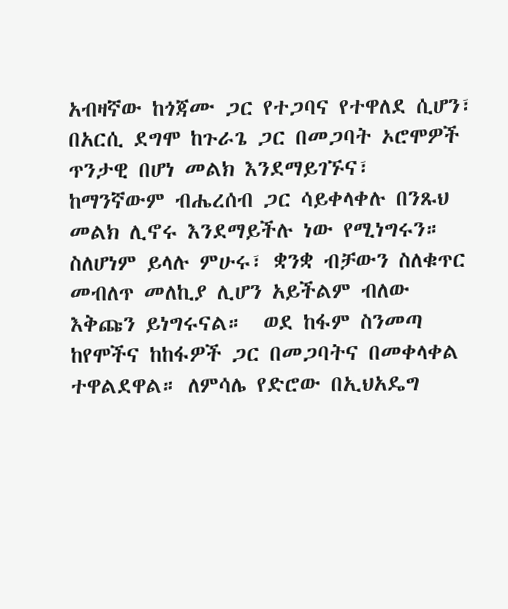አብዛኛው ከጎጃሙ ጋር የተጋባና የተዋለደ ሲሆን፣ በአርሲ ደግሞ ከጉራጌ ጋር በመጋባት ኦሮሞዎች ጥንታዊ በሆነ መልክ እንደማይገኙና፣  ከማንኛውም ብሔረሰብ ጋር ሳይቀላቀሉ በንጹህ መልክ ሊኖሩ እንደማይችሉ ነው የሚነግሩን። ስለሆነም ይላሉ ምሁሩ፣ ቋንቋ ብቻውን ስለቁጥር መብለጥ መለኪያ ሊሆን አይችልም ብለው እቅጩን ይነግሩናል።  ወደ ከፋም ስንመጣ ከየሞችና ከከፋዎች ጋር በመጋባትና በመቀላቀል ተዋልደዋል። ለምሳሌ የድሮው በኢህአዴግ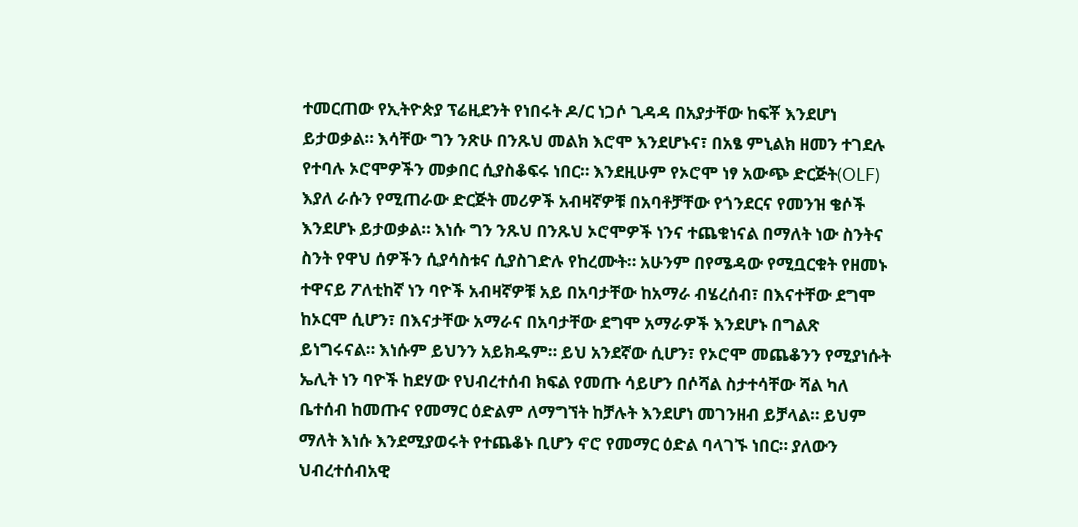ተመርጠው የኢትዮጵያ ፕሬዚደንት የነበሩት ዶ/ር ነጋሶ ጊዳዳ በአያታቸው ከፍቾ እንደሆነ ይታወቃል። እሳቸው ግን ንጽሁ በንጹህ መልክ እሮሞ እንደሆኑና፣ በአፄ ምኒልክ ዘመን ተገደሉ የተባሉ ኦሮሞዎችን መቃበር ሲያስቆፍሩ ነበር። እንደዚሁም የኦሮሞ ነፃ አውጭ ድርጅት(OLF) እያለ ራሱን የሚጠራው ድርጅት መሪዎች አብዛኛዎቹ በአባቶቻቸው የጎንደርና የመንዝ ቄሶች እንደሆኑ ይታወቃል። እነሱ ግን ንጹህ በንጹህ ኦሮሞዎች ነንና ተጨቁነናል በማለት ነው ስንትና ስንት የዋህ ሰዎችን ሲያሳስቱና ሲያስገድሉ የከረሙት። አሁንም በየሜዳው የሚቧርቁት የዘመኑ ተዋናይ ፖለቲከኛ ነን ባዮች አብዛኛዎቹ አይ በአባታቸው ከአማራ ብሄረሰብ፣ በእናተቸው ደግሞ ከኦርሞ ሲሆን፣ በእናታቸው አማራና በአባታቸው ደግሞ አማራዎች እንደሆኑ በግልጽ ይነግሩናል። እነሱም ይህንን አይክዱም። ይህ አንደኛው ሲሆን፣ የኦሮሞ መጨቆንን የሚያነሱት ኤሊት ነን ባዮች ከደሃው የህብረተሰብ ክፍል የመጡ ሳይሆን በሶሻል ስታተሳቸው ሻል ካለ ቤተሰብ ከመጡና የመማር ዕድልም ለማግኘት ከቻሉት እንደሆነ መገንዘብ ይቻላል። ይህም ማለት እነሱ እንደሚያወሩት የተጨቆኑ ቢሆን ኖሮ የመማር ዕድል ባላገኙ ነበር። ያለውን ህብረተሰብአዊ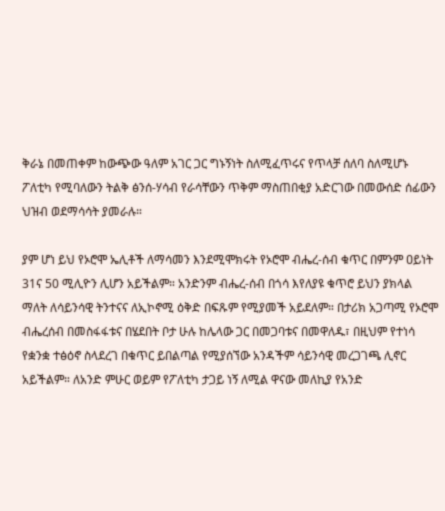ቅራኔ በመጠቀም ከውጭው ዓለም አገር ጋር ግኑኝነት ስለሚፈጥሩና የጥላቻ ሰለባ ስለሚሆኑ ፖለቲካ የሚባለውን ትልቅ ፅንሰ-ሃሳብ የራሳቸውን ጥቅም ማስጠበቂያ አድርገው በመውሰድ ሰፊውን ህዝብ ወደማሳሳት ያመራሉ።

ያም ሆነ ይህ የኦሮሞ ኤሊቶች ለማሳመን እንደሚሞክሩት የኦሮሞ ብሔረ-ሰብ ቁጥር በምንም ዐይነት 31ና 50 ሚሊዮን ሊሆን አይችልም። አንድንም ብሔረ-ሰብ በጎሳ እየለያዩ ቁጥሮ ይህን ያክላል ማለት ለሳይንሳዊ ትንተናና ለኢኮኖሚ ዕቅድ በፍጹም የሚያመች አይደለም። በታሪክ አጋጣሚ የኦሮሞ ብሔረሰብ በመስፋፋቱና በሄደበት ቦታ ሁሉ ከሌላው ጋር በመጋባቱና በመዋለዱ፣ በዚህም የተነሳ የቋንቋ ተፅዕኖ ስላደረገ በቁጥር ይበልጣል የሚያሰኘው አንዳችም ሳይንሳዊ መረጋገጫ ሊኖር አይችልም። ለአንድ ምሁር ወይም የፖለቲካ ታጋይ ነኝ ለሚል ዋናው መለኪያ የአንድ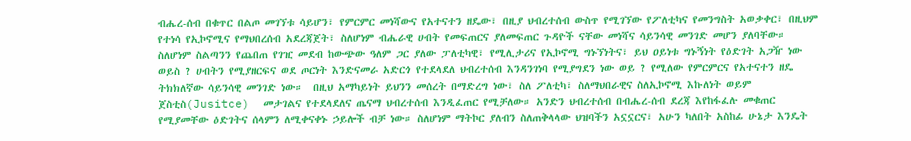ብሔረ-ሰብ በቁጥር በልጦ መገኘቱ ሳይሆን፣ የምርምር መነሻውና የአተናተን ዘዴው፣ በዚያ ህብረተሰብ ውስጥ የሚገኘው የፖለቲካና የመንግስት አወቃቀር፣ በዚህም የተነሳ የኢኮኖሚና የማህበረሰብ አደረጃጀት፣ ስለሆነም ብሔራዊ ሀብት የመፍጠርና ያለመፍጠር ጉዳዮች ናቸው መነሻና ሳይንሳዊ መንገድ መሆን ያለባቸው።  ስለሆነም ስልጣንን የጨበጠ የገዢ መደብ ከውጭው ዓለም ጋር ያለው ፓለቲካዊ፣ የሚሊታሪና የኢኮኖሚ ግኑኘነትና፣ ይህ ዐይነቱ ግኑኝነት የዕድገት አጋዥ ነው ወይስ ? ሀብትን የሚያዘርፍና ወደ ጦርነት እንድናመራ አድርጎ የተደላደለ ህብረተሰብ እንዳንገነባ የሚያግደን ነው ወይ ? የሚለው የምርምርና የአተናተን ዘዴ ትክክለኛው ሳይንሳዊ መንገድ ነው።  በዚህ አማካይነት ይህንን መሰረት በማድረግ ነው፣ ስለ ፖለቲካ፣ ስለማህበራዊና ስለኢኮኖሚ እኩለነት ወይም ጀስቲስ(Jusitce)  መታገልና የተደላደለና ጤናማ ህብረተሰብ እንዲፈጠር የሚቻለው። አንድን ህብረተሰብ በብሔረ-ሰብ ደረጃ እየከፋፈሉ መቁጠር የሚያመቸው ዕድገትና ሰላምን ለሚቀናቀኑ ኃይሎች ብቻ ነው። ስለሆነም ማትኮር ያለብን ስለጠቅላላው ህዝባችን አኗኗርና፣ አሁን ካለበት አስከፊ ሁኔታ እንዴት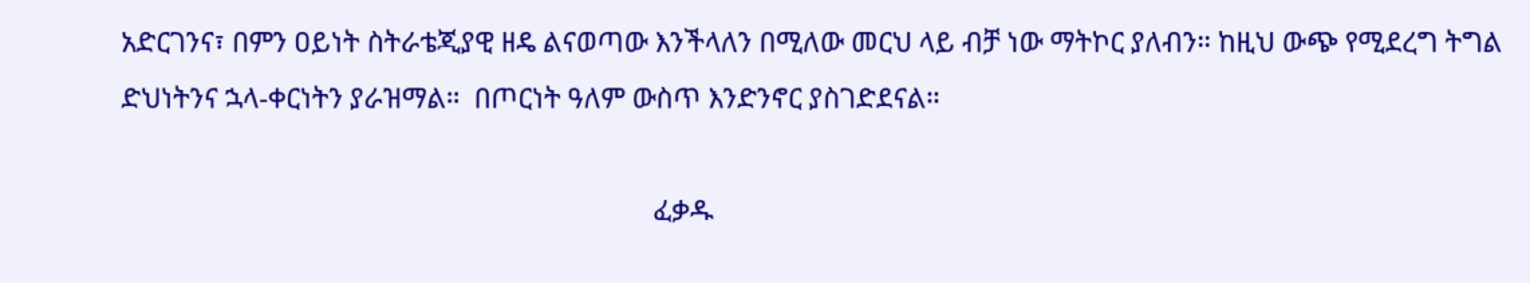አድርገንና፣ በምን ዐይነት ስትራቴጂያዊ ዘዴ ልናወጣው እንችላለን በሚለው መርህ ላይ ብቻ ነው ማትኮር ያለብን። ከዚህ ውጭ የሚደረግ ትግል ድህነትንና ኋላ-ቀርነትን ያራዝማል።  በጦርነት ዓለም ውስጥ እንድንኖር ያስገድደናል።

                                                                            ፈቃዱ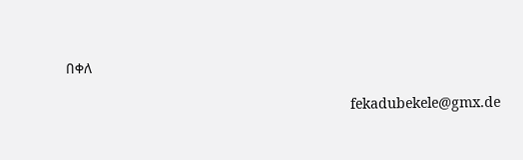በቀለ

                                                                       fekadubekele@gmx.de